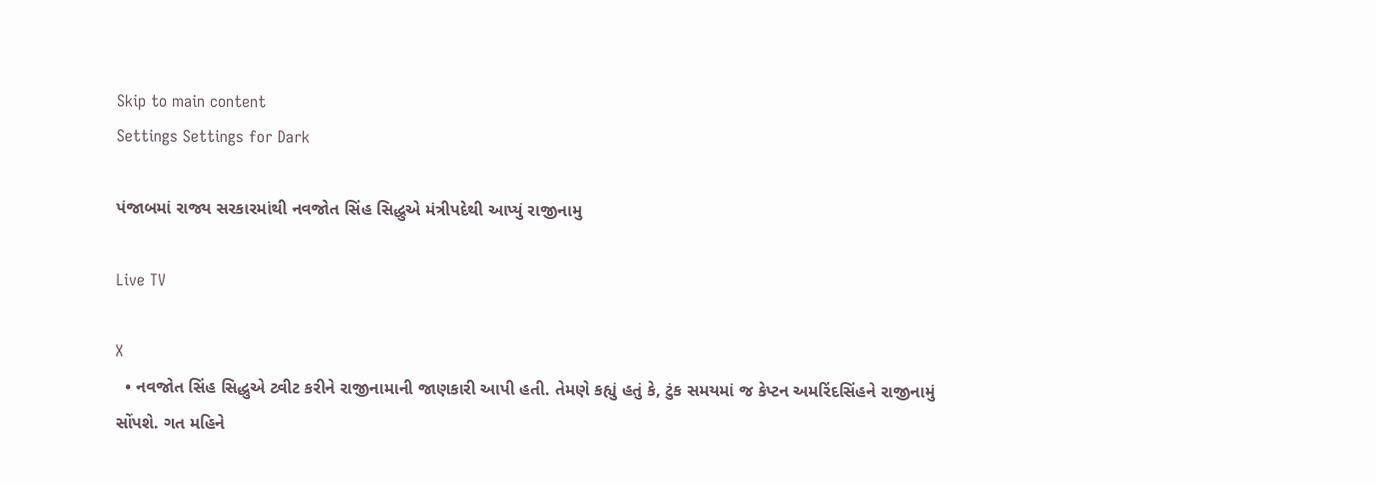Skip to main content
Settings Settings for Dark

પંજાબમાં રાજ્ય સરકારમાંથી નવજોત સિંહ સિદ્ધુએ મંત્રીપદેથી આપ્યું રાજીનામુ

Live TV

X
  • નવજોત સિંહ સિદ્ધુએ ટ્વીટ કરીને રાજીનામાની જાણકારી આપી હતી. તેમણે કહ્યું હતું કે, ટુંક સમયમાં જ કેપ્ટન અમરિંદસિંહને રાજીનામું સોંપશે. ગત મહિને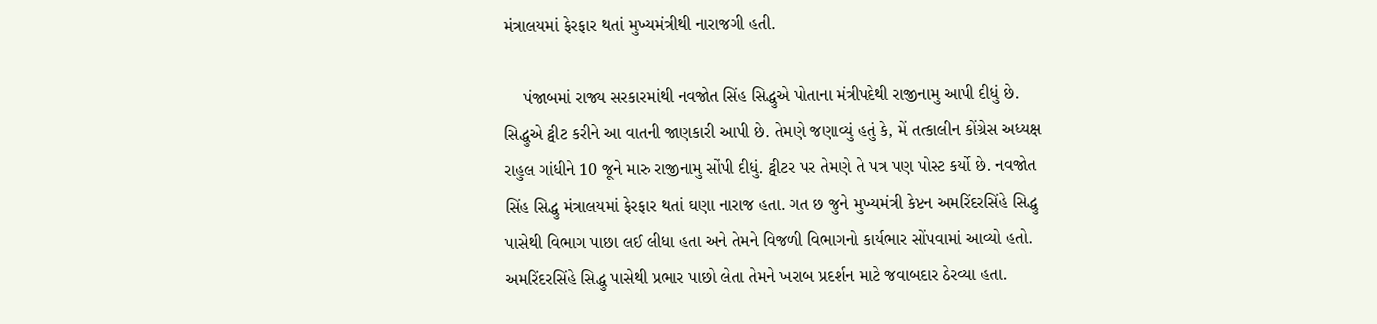મંત્રાલયમાં ફેરફાર થતાં મુખ્યમંત્રીથી નારાજગી હતી.

    પંજાબમાં રાજ્ય સરકારમાંથી નવજોત સિંહ સિદ્ધુએ પોતાના મંત્રીપદેથી રાજીનામુ આપી દીધું છે. સિદ્ધુએ ટ્વીટ કરીને આ વાતની જાણકારી આપી છે. તેમણે જણાવ્યું હતું કે, મેં તત્કાલીન કોંગ્રેસ અધ્યક્ષ રાહુલ ગાંધીને 10 જૂને મારુ રાજીનામુ સોંપી દીધું. ટ્વીટર પર તેમણે તે પત્ર પણ પોસ્ટ કર્યો છે. નવજોત સિંહ સિદ્ધુ મંત્રાલયમાં ફેરફાર થતાં ઘણા નારાજ હતા. ગત છ જુને મુખ્યમંત્રી કેપ્ટન અમરિંદરસિંહે સિદ્ધુ પાસેથી વિભાગ પાછા લઈ લીધા હતા અને તેમને વિજળી વિભાગનો કાર્યભાર સોંપવામાં આવ્યો હતો. અમરિંદરસિંહે સિદ્ધુ પાસેથી પ્રભાર પાછો લેતા તેમને ખરાબ પ્રદર્શન માટે જવાબદાર ઠેરવ્યા હતા.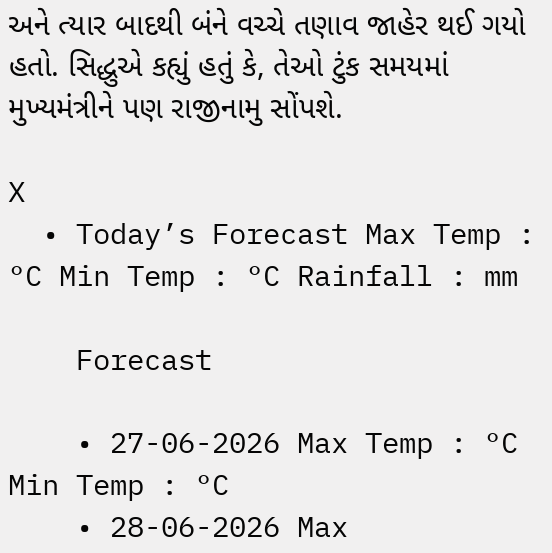અને ત્યાર બાદથી બંને વચ્ચે તણાવ જાહેર થઈ ગયો હતો. સિદ્ધુએ કહ્યું હતું કે, તેઓ ટુંક સમયમાં મુખ્યમંત્રીને પણ રાજીનામુ સોંપશે.

X
  • Today’s Forecast Max Temp : °C Min Temp : °C Rainfall : mm

    Forecast

    • 27-06-2026 Max Temp : °C Min Temp : °C
    • 28-06-2026 Max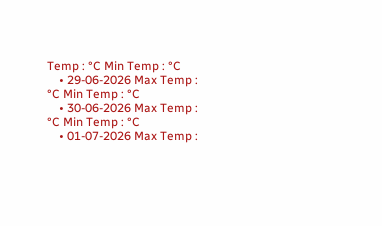Temp : °C Min Temp : °C
    • 29-06-2026 Max Temp : °C Min Temp : °C
    • 30-06-2026 Max Temp : °C Min Temp : °C
    • 01-07-2026 Max Temp :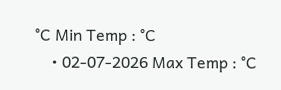°C Min Temp : °C
    • 02-07-2026 Max Temp : °C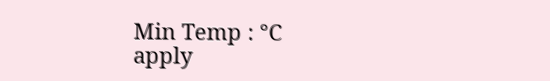Min Temp : °C
apply